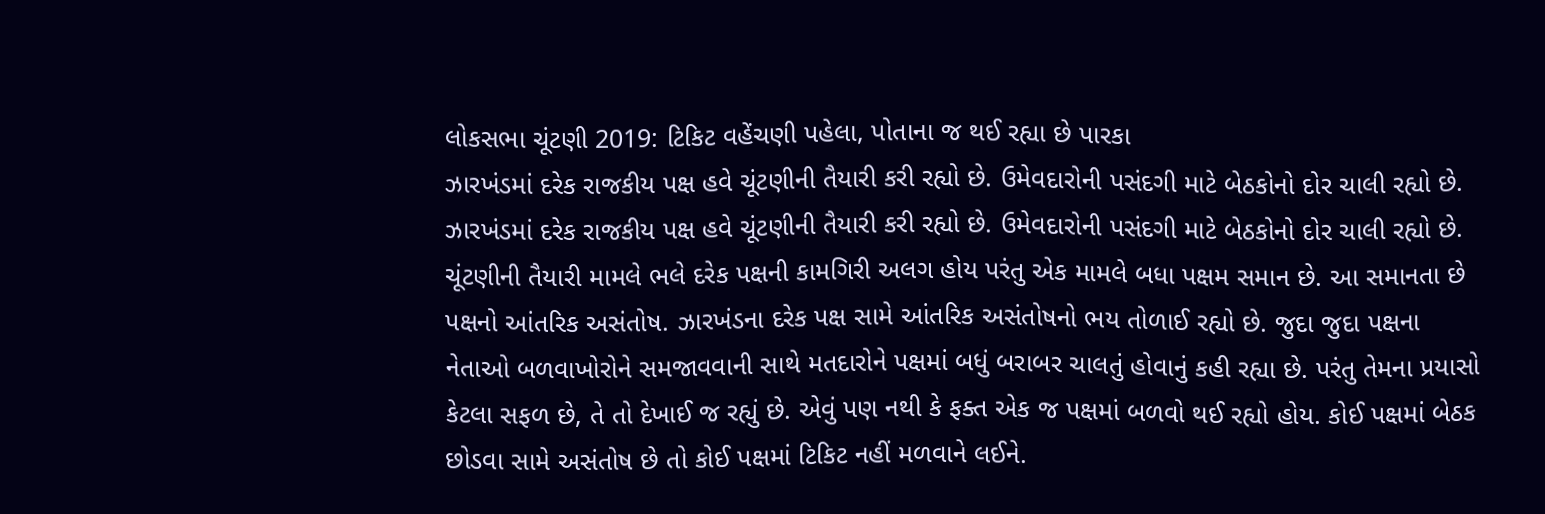લોકસભા ચૂંટણી 2019: ટિકિટ વહેંચણી પહેલા, પોતાના જ થઈ રહ્યા છે પારકા
ઝારખંડમાં દરેક રાજકીય પક્ષ હવે ચૂંટણીની તૈયારી કરી રહ્યો છે. ઉમેવદારોની પસંદગી માટે બેઠકોનો દોર ચાલી રહ્યો છે.
ઝારખંડમાં દરેક રાજકીય પક્ષ હવે ચૂંટણીની તૈયારી કરી રહ્યો છે. ઉમેવદારોની પસંદગી માટે બેઠકોનો દોર ચાલી રહ્યો છે. ચૂંટણીની તૈયારી મામલે ભલે દરેક પક્ષની કામગિરી અલગ હોય પરંતુ એક મામલે બધા પક્ષમ સમાન છે. આ સમાનતા છે પક્ષનો આંતરિક અસંતોષ. ઝારખંડના દરેક પક્ષ સામે આંતરિક અસંતોષનો ભય તોળાઈ રહ્યો છે. જુદા જુદા પક્ષના નેતાઓ બળવાખોરોને સમજાવવાની સાથે મતદારોને પક્ષમાં બધું બરાબર ચાલતું હોવાનું કહી રહ્યા છે. પરંતુ તેમના પ્રયાસો કેટલા સફળ છે, તે તો દેખાઈ જ રહ્યું છે. એવું પણ નથી કે ફક્ત એક જ પક્ષમાં બળવો થઈ રહ્યો હોય. કોઈ પક્ષમાં બેઠક છોડવા સામે અસંતોષ છે તો કોઈ પક્ષમાં ટિકિટ નહીં મળવાને લઈને.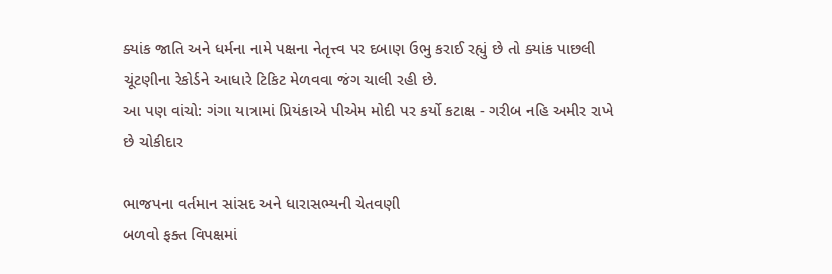ક્યાંક જાતિ અને ધર્મના નામે પક્ષના નેતૃત્ત્વ પર દબાણ ઉભુ કરાઈ રહ્યું છે તો ક્યાંક પાછલી ચૂંટણીના રેકોર્ડને આધારે ટિકિટ મેળવવા જંગ ચાલી રહી છે.
આ પણ વાંચો: ગંગા યાત્રામાં પ્રિયંકાએ પીએમ મોદી પર કર્યો કટાક્ષ - ગરીબ નહિ અમીર રાખે છે ચોકીદાર

ભાજપના વર્તમાન સાંસદ અને ધારાસભ્યની ચેતવણી
બળવો ફક્ત વિપક્ષમાં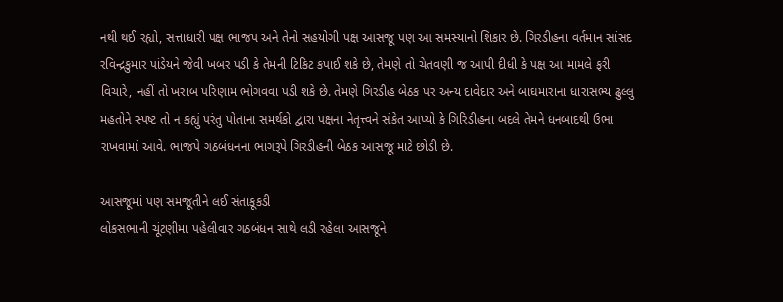નથી થઈ રહ્યો, સત્તાધારી પક્ષ ભાજપ અને તેનો સહયોગી પક્ષ આસજૂ પણ આ સમસ્યાનો શિકાર છે. ગિરડીહના વર્તમાન સાંસદ રવિન્દ્રકુમાર પાંડેયને જેવી ખબર પડી કે તેમની ટિકિટ કપાઈ શકે છે, તેમણે તો ચેતવણી જ આપી દીધી કે પક્ષ આ મામલે ફરી વિચારે, નહીં તો ખરાબ પરિણામ ભોગવવા પડી શકે છે. તેમણે ગિરડીહ બેઠક પર અન્ય દાવેદાર અને બાઘમારાના ધારાસભ્ય ઢુલ્લુ મહતોને સ્પષ્ટ તો ન કહ્યું પરંતુ પોતાના સમર્થકો દ્વારા પક્ષના નેતૃત્ત્વને સંકેત આપ્યો કે ગિરિડીહના બદલે તેમને ધનબાદથી ઉભા રાખવામાં આવે. ભાજપે ગઠબંધનના ભાગરૂપે ગિરડીહની બેઠક આસજૂ માટે છોડી છે.

આસજૂમાં પણ સમજૂતીને લઈ સંતાકૂકડી
લોકસભાની ચૂંટણીમા પહેલીવાર ગઠબંધન સાથે લડી રહેલા આસજૂને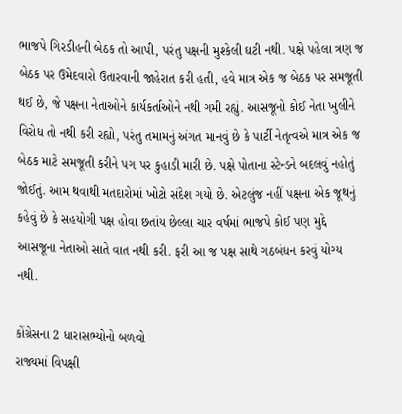ભાજપે ગિરડીહની બેઠક તો આપી, પરંતુ પક્ષની મુશ્કેલી ઘટી નથી. પક્ષે પહેલા ત્રણ જ બેઠક પર ઉમેદવારો ઉતારવાની જાહેરાત કરી હતી, હવે માત્ર એક જ બેઠક પર સમજૂતી થઈ છે, જે પક્ષના નેતાઓને કાર્યકર્તાઓને નથી ગમી રહ્યું. આસજૂનો કોઈ નેતા ખુલીને વિરોધ તો નથી કરી રહ્યો, પરંતુ તમામનું અંગત માનવું છે કે પાર્ટી નેતૃત્વએ માત્ર એક જ બેઠક માટે સમજૂતી કરીને પગ પર કુહાડી મારી છે. પક્ષે પોતાના સ્ટેન્ડને બદલવું નહોતું જોઈતું. આમ થવાથી મતદારોમાં ખોટો સંદેશ ગયો છે. એટલુંજ નહીં પક્ષના એક જૂથનું કહેવું છે કે સહયોગી પક્ષ હોવા છતાંય છેલ્લા ચાર વર્ષમાં ભાજપે કોઈ પણ મુદ્દે આસજૂના નેતાઓ સાતે વાત નથી કરી. ફરી આ જ પક્ષ સાથે ગઠબંધન કરવું યોગ્ય નથી.

કોંગ્રેસના 2 ધારાસભ્યોનો બળવો
રાજ્યમાં વિપક્ષી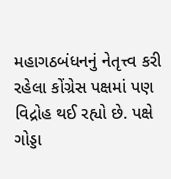મહાગઠબંધનનું નેતૃત્ત્વ કરી રહેલા કોંગ્રેસ પક્ષમાં પણ વિદ્રોહ થઈ રહ્યો છે. પક્ષે ગોડ્ડા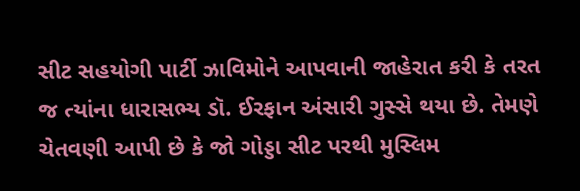સીટ સહયોગી પાર્ટી ઝાવિમોને આપવાની જાહેરાત કરી કે તરત જ ત્યાંના ધારાસભ્ય ડૉ. ઈરફાન અંસારી ગુસ્સે થયા છે. તેમણે ચેતવણી આપી છે કે જો ગોડ્ડા સીટ પરથી મુસ્લિમ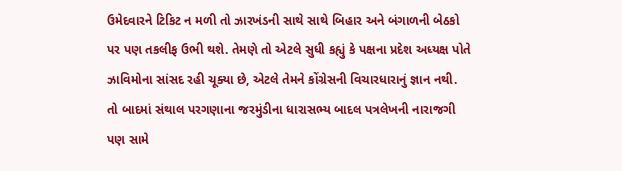ઉમેદવારને ટિકિટ ન મળી તો ઝારખંડની સાથે સાથે બિહાર અને બંગાળની બેઠકો પર પણ તકલીફ ઉભી થશે. તેમણે તો એટલે સુધી કહ્યું કે પક્ષના પ્રદેશ અધ્યક્ષ પોતે ઝાવિમોના સાંસદ રહી ચૂક્યા છે, એટલે તેમને કોંગ્રેસની વિચારધારાનું જ્ઞાન નથી.
તો બાદમાં સંથાલ પરગણાના જરમુંડીના ધારાસભ્ય બાદલ પત્રલેખની નારાજગી પણ સામે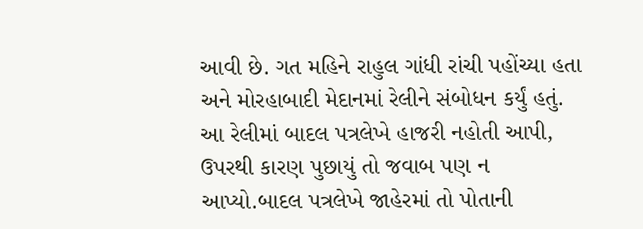આવી છે. ગત મહિને રાહુલ ગાંધી રાંચી પહોંચ્યા હતા અને મોરહાબાદી મેદાનમાં રેલીને સંબોધન કર્યું હતું. આ રેલીમાં બાદલ પત્રલેખે હાજરી નહોતી આપી, ઉપરથી કારણ પુછાયું તો જવાબ પણ ન આપ્યો.બાદલ પત્રલેખે જાહેરમાં તો પોતાની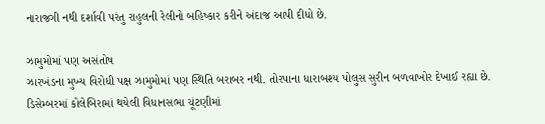નારાજગી નથી દર્શાવી પરંતુ રાહુલની રેલીનો બહિષ્કાર કરીને અંદાજ આપી દીધો છે.

ઝામુમોમાં પણ અસંતોષ
ઝારખંડના મુખ્ય વિરોધી પક્ષ ઝામુમોમાં પણ સ્થિતિ બરાબર નથી. તોરપાના ધારાબશ્ય પોલુસ સુરીન બળવાખોર દેખાઈ રહ્યા છે. ડિસેમ્બરમાં કોલેબિરામાં થયેલી વિધાનસભા ચૂંટણીમાં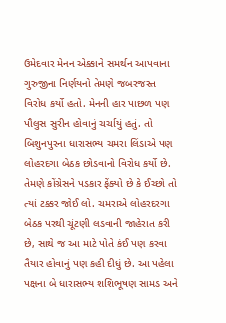ઉમેદવાર મેનન એક્કાને સમર્થન આપવાના ગુરુજીના નિર્ણયનો તેમણે જબરજસ્ત વિરોધ કર્યો હતો. મેનની હાર પાછળ પણ પૌલુસ સુરીન હોવાનું ચર્ચાયું હતું. તો બિશુનપુરના ધારાસભ્ય ચમરા લિંડાએ પણ લોહરદગા બેઠક છોડવાનો વિરોધ કર્યો છે. તેમણે કોંગ્રેસને પડકાર ફેંક્યો છે કે ઈચ્છો તો ત્યાં ટક્કર જોઈ લો. ચમરાએ લોહરદરગા બેઠક પરથી ચૂંટણી લડવાની જાહેરાત કરી છે, સાથે જ આ માટે પોતે કંઈ પણ કરવા તૈયાર હોવાનું પણ કહી દીધું છે. આ પહેલા પક્ષના બે ધારાસભ્ય શશિભૂષણ સામડ અને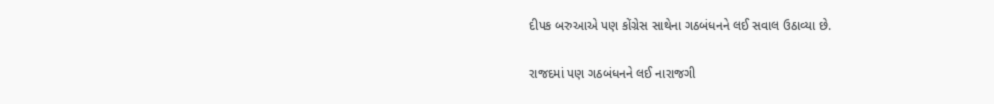દીપક બરુઆએ પણ કોંગ્રેસ સાથેના ગઠબંધનને લઈ સવાલ ઉઠાવ્યા છે.

રાજદમાં પણ ગઠબંધનને લઈ નારાજગી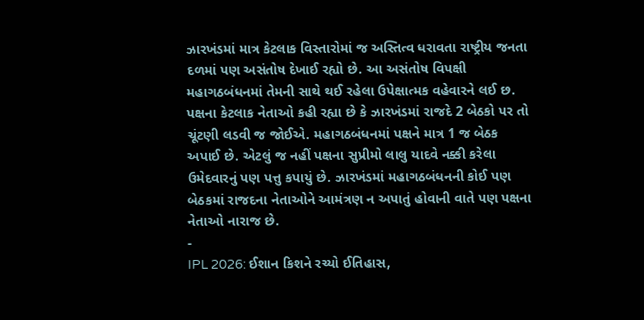ઝારખંડમાં માત્ર કેટલાક વિસ્તારોમાં જ અસ્તિત્વ ધરાવતા રાષ્ટ્રીય જનતા દળમાં પણ અસંતોષ દેખાઈ રહ્યો છે. આ અસંતોષ વિપક્ષી મહાગઠબંધનમાં તેમની સાથે થઈ રહેલા ઉપેક્ષાત્મક વહેવારને લઈ છ. પક્ષના કેટલાક નેતાઓ કહી રહ્યા છે કે ઝારખંડમાં રાજદે 2 બેઠકો પર તો ચૂંટણી લડવી જ જોઈએ. મહાગઠબંધનમાં પક્ષને માત્ર 1 જ બેઠક અપાઈ છે. એટલું જ નહીં પક્ષના સુપ્રીમો લાલુ યાદવે નક્કી કરેલા ઉમેદવારનું પણ પત્તુ કપાયું છે. ઝારખંડમાં મહાગઠબંધનની કોઈ પણ બેઠકમાં રાજદના નેતાઓને આમંત્રણ ન અપાતું હોવાની વાતે પણ પક્ષના નેતાઓ નારાજ છે.
-
IPL 2026: ઈશાન કિશને રચ્યો ઈતિહાસ,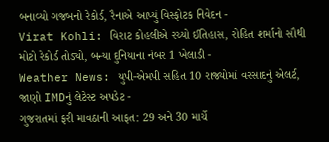બનાવ્યો ગજબનો રેકોર્ડ, રૈનાએ આપ્યું વિસ્ફોટક નિવેદન -
Virat Kohli: વિરાટ કોહલીએ રચ્યો ઈતિહાસ, રોહિત શર્માનો સૌથી મોટો રેકોર્ડ તોડ્યો, બન્યા દુનિયાના નંબર 1 ખેલાડી -
Weather News: યુપી-એમપી સહિત 10 રાજ્યોમાં વરસાદનું એલર્ટ, જાણો IMDનું લેટેસ્ટ અપડેટ -
ગુજરાતમાં ફરી માવઠાની આફત: 29 અને 30 માર્ચે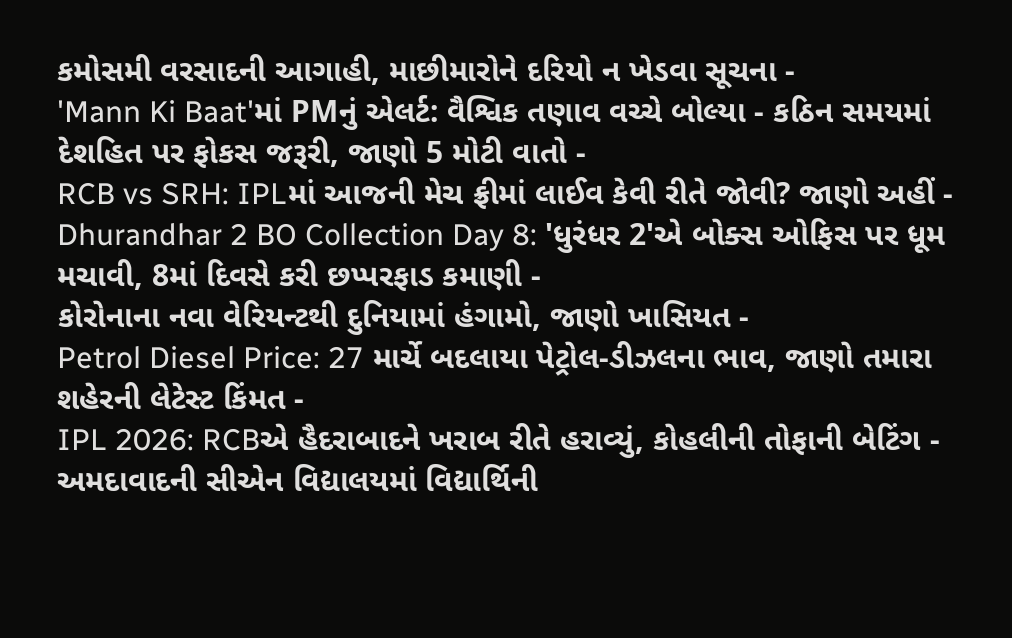કમોસમી વરસાદની આગાહી, માછીમારોને દરિયો ન ખેડવા સૂચના -
'Mann Ki Baat'માં PMનું એલર્ટ: વૈશ્વિક તણાવ વચ્ચે બોલ્યા - કઠિન સમયમાં દેશહિત પર ફોકસ જરૂરી, જાણો 5 મોટી વાતો -
RCB vs SRH: IPLમાં આજની મેચ ફ્રીમાં લાઈવ કેવી રીતે જોવી? જાણો અહીં -
Dhurandhar 2 BO Collection Day 8: 'ધુરંધર 2'એ બોક્સ ઓફિસ પર ધૂમ મચાવી, 8માં દિવસે કરી છપ્પરફાડ કમાણી -
કોરોનાના નવા વેરિયન્ટથી દુનિયામાં હંગામો, જાણો ખાસિયત -
Petrol Diesel Price: 27 માર્ચે બદલાયા પેટ્રોલ-ડીઝલના ભાવ, જાણો તમારા શહેરની લેટેસ્ટ કિંમત -
IPL 2026: RCBએ હૈદરાબાદને ખરાબ રીતે હરાવ્યું, કોહલીની તોફાની બેટિંગ -
અમદાવાદની સીએન વિદ્યાલયમાં વિદ્યાર્થિની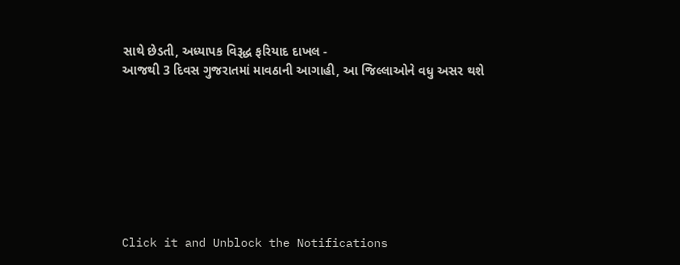સાથે છેડતી, અધ્યાપક વિરૂદ્ધ ફરિયાદ દાખલ -
આજથી 3 દિવસ ગુજરાતમાં માવઠાની આગાહી, આ જિલ્લાઓને વધુ અસર થશે








Click it and Unblock the Notifications